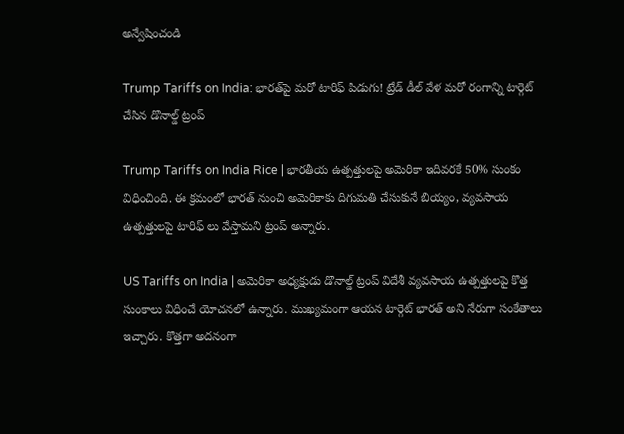అన్వేషించండి

Trump Tariffs on India: భారత్‌పై మరో టారిఫ్ పిడుగు! ట్రేడ్ డీల్ వేళ మరో రంగాన్ని టార్గెట్ చేసిన డొనాల్డ్ ట్రంప్

Trump Tariffs on India Rice | భారతీయ ఉత్పత్తులపై అమెరికా ఇదివరకే 50% సుంకం విధించింది. ఈ క్రమంలో భారత్ నుంచి అమెరికాకు దిగుమతి చేసుకునే బియ్యం, వ్యవసాయ ఉత్పత్తులపై టారిఫ్ లు వేస్తామని ట్రంప్ అన్నారు.

US Tariffs on India | అమెరికా అధ్యక్షుడు డొనాల్డ్ ట్రంప్ విదేశీ వ్యవసాయ ఉత్పత్తులపై కొత్త సుంకాలు విధించే యోచనలో ఉన్నారు. ముఖ్యమంగా ఆయన టార్గెట్ భారత్ అని నేరుగా సంకేతాలు ఇచ్చారు. కొత్తగా అదనంగా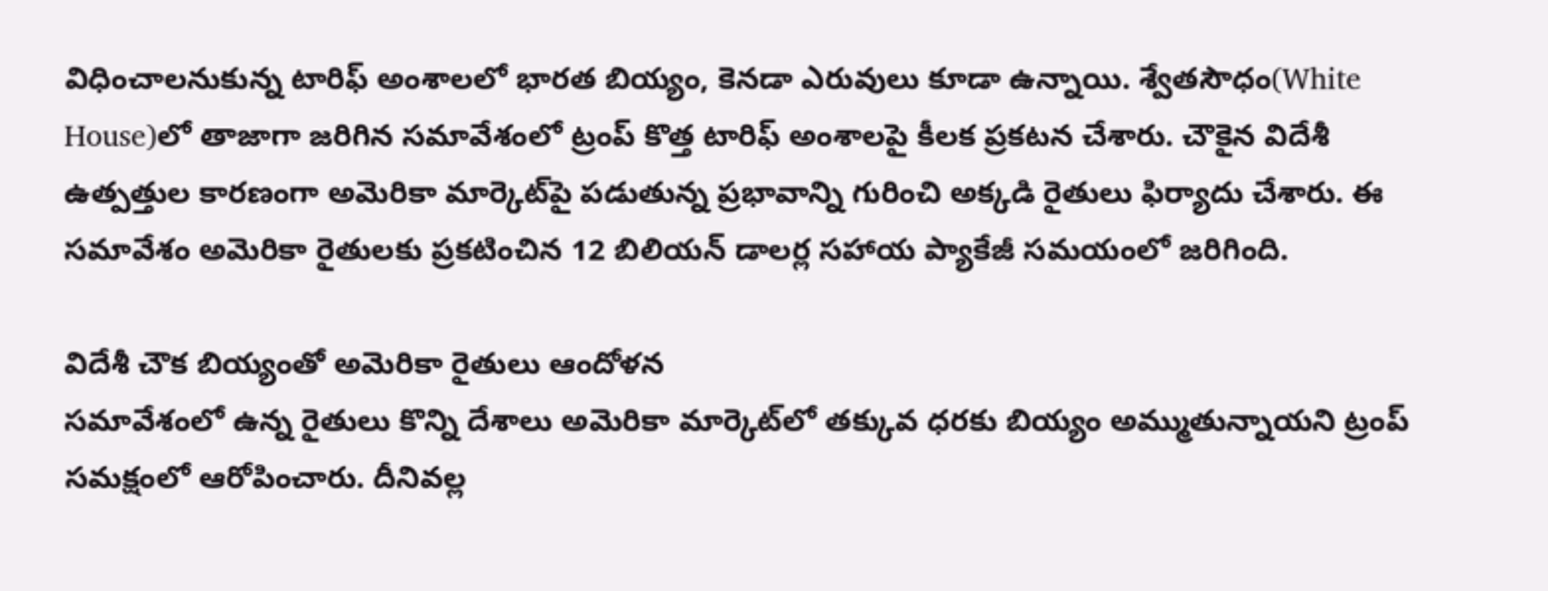విధించాలనుకున్న టారిఫ్ అంశాలలో భారత బియ్యం, కెనడా ఎరువులు కూడా ఉన్నాయి. శ్వేతసౌధం(White House)లో తాజాగా జరిగిన సమావేశంలో ట్రంప్ కొత్త టారిఫ్ అంశాలపై కీలక ప్రకటన చేశారు. చౌకైన విదేశీ ఉత్పత్తుల కారణంగా అమెరికా మార్కెట్‌పై పడుతున్న ప్రభావాన్ని గురించి అక్కడి రైతులు ఫిర్యాదు చేశారు. ఈ సమావేశం అమెరికా రైతులకు ప్రకటించిన 12 బిలియన్ డాలర్ల సహాయ ప్యాకేజీ సమయంలో జరిగింది.

విదేశీ చౌక బియ్యంతో అమెరికా రైతులు ఆందోళన
సమావేశంలో ఉన్న రైతులు కొన్ని దేశాలు అమెరికా మార్కెట్‌లో తక్కువ ధరకు బియ్యం అమ్ముతున్నాయని ట్రంప్ సమక్షంలో ఆరోపించారు. దీనివల్ల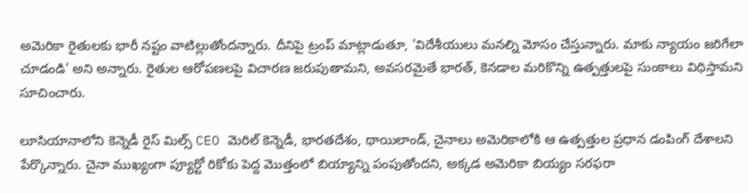అమెరికా రైతులకు భారీ నష్టం వాటిల్లుతోందన్నారు. దీనిపై ట్రంప్ మాట్లాడుతూ, 'విదేశీయులు మనల్ని మోసం చేస్తున్నారు. మాకు న్యాయం జరిగేలా చూడండి' అని అన్నారు. రైతుల ఆరోపణలపై విచారణ జరుపుతామని, అవసరమైతే భారత్, కెనడాల మరికొన్ని ఉత్పత్తులపై సుంకాలు విధిస్తామని సూచించారు.

లూసియానాలోని కెన్నెడీ రైస్ మిల్స్ CEO మెరిల్ కెన్నెడీ, భారతదేశం, థాయిలాండ్, చైనాలు అమెరికాలోకి ఆ ఉత్పత్తుల ప్రధాన డంపింగ్‌ దేశాలని పేర్కొన్నారు. చైనా ముఖ్యంగా ప్యూర్టో రికోకు పెద్ద మొత్తంలో బియ్యాన్ని పంపుతోందని, అక్కడ అమెరికా బియ్యం సరఫరా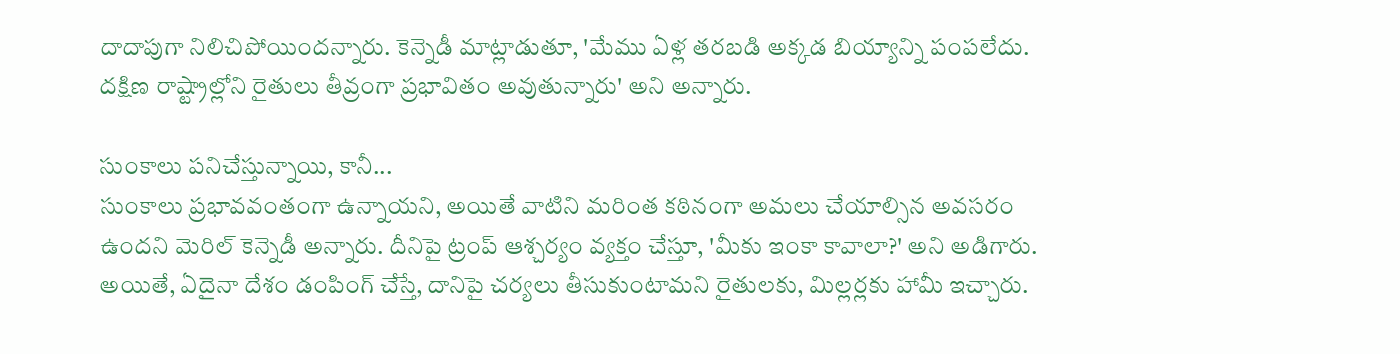దాదాపుగా నిలిచిపోయిందన్నారు. కెన్నెడీ మాట్లాడుతూ, 'మేము ఏళ్ల తరబడి అక్కడ బియ్యాన్ని పంపలేదు. దక్షిణ రాష్ట్రాల్లోని రైతులు తీవ్రంగా ప్రభావితం అవుతున్నారు' అని అన్నారు.

సుంకాలు పనిచేస్తున్నాయి, కానీ...
సుంకాలు ప్రభావవంతంగా ఉన్నాయని, అయితే వాటిని మరింత కఠినంగా అమలు చేయాల్సిన అవసరం ఉందని మెరిల్ కెన్నెడీ అన్నారు. దీనిపై ట్రంప్ ఆశ్చర్యం వ్యక్తం చేస్తూ, 'మీకు ఇంకా కావాలా?' అని అడిగారు. అయితే, ఏదైనా దేశం డంపింగ్ చేస్తే, దానిపై చర్యలు తీసుకుంటామని రైతులకు, మిల్లర్లకు హామీ ఇచ్చారు.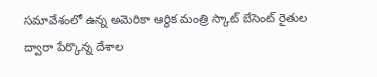సమావేశంలో ఉన్న అమెరికా ఆర్థిక మంత్రి స్కాట్ బేసెంట్ రైతుల ద్వారా పేర్కొన్న దేశాల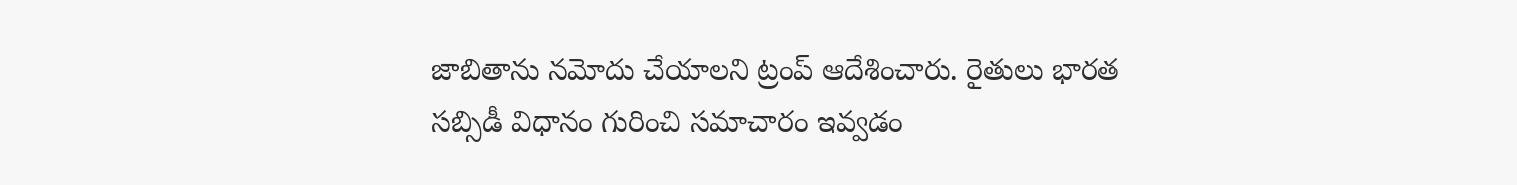జాబితాను నమోదు చేయాలని ట్రంప్ ఆదేశించారు. రైతులు భారత సబ్సిడీ విధానం గురించి సమాచారం ఇవ్వడం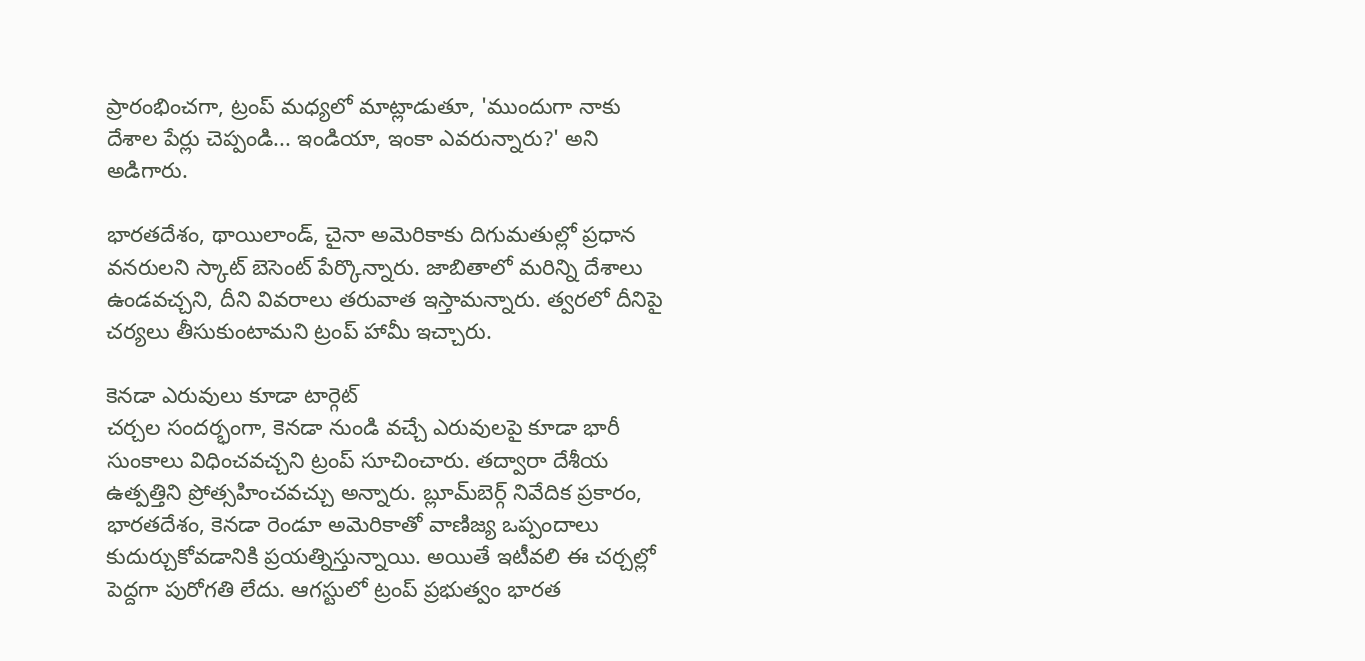ప్రారంభించగా, ట్రంప్ మధ్యలో మాట్లాడుతూ, 'ముందుగా నాకు దేశాల పేర్లు చెప్పండి... ఇండియా, ఇంకా ఎవరున్నారు?' అని అడిగారు.

భారతదేశం, థాయిలాండ్, చైనా అమెరికాకు దిగుమతుల్లో ప్రధాన వనరులని స్కాట్ బెసెంట్ పేర్కొన్నారు. జాబితాలో మరిన్ని దేశాలు ఉండవచ్చని, దీని వివరాలు తరువాత ఇస్తామన్నారు. త్వరలో దీనిపై చర్యలు తీసుకుంటామని ట్రంప్ హామీ ఇచ్చారు.

కెనడా ఎరువులు కూడా టార్గెట్
చర్చల సందర్భంగా, కెనడా నుండి వచ్చే ఎరువులపై కూడా భారీ సుంకాలు విధించవచ్చని ట్రంప్ సూచించారు. తద్వారా దేశీయ ఉత్పత్తిని ప్రోత్సహించవచ్చు అన్నారు. బ్లూమ్‌బెర్గ్ నివేదిక ప్రకారం, భారతదేశం, కెనడా రెండూ అమెరికాతో వాణిజ్య ఒప్పందాలు కుదుర్చుకోవడానికి ప్రయత్నిస్తున్నాయి. అయితే ఇటీవలి ఈ చర్చల్లో పెద్దగా పురోగతి లేదు. ఆగస్టులో ట్రంప్ ప్రభుత్వం భారత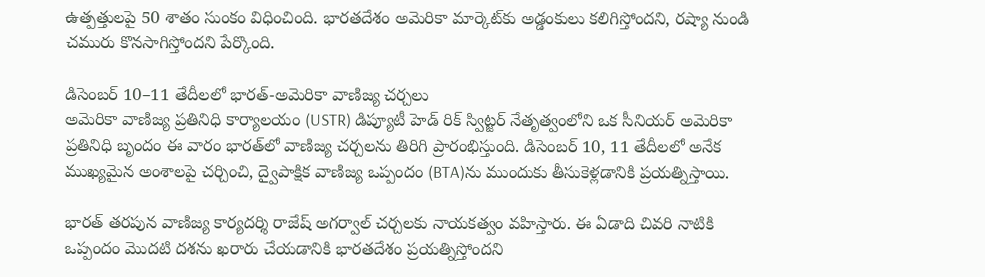ఉత్పత్తులపై 50 శాతం సుంకం విధించింది. భారతదేశం అమెరికా మార్కెట్‌కు అడ్డంకులు కలిగిస్తోందని, రష్యా నుండి చమురు కొనసాగిస్తోందని పేర్కొంది.

డిసెంబర్ 10–11 తేదీలలో భారత్-అమెరికా వాణిజ్య చర్చలు
అమెరికా వాణిజ్య ప్రతినిధి కార్యాలయం (USTR) డిప్యూటీ హెడ్ రిక్ స్విట్జర్ నేతృత్వంలోని ఒక సీనియర్ అమెరికా ప్రతినిధి బృందం ఈ వారం భారత్‌లో వాణిజ్య చర్చలను తిరిగి ప్రారంభిస్తుంది. డిసెంబర్ 10, 11 తేదీలలో అనేక ముఖ్యమైన అంశాలపై చర్చించి, ద్వైపాక్షిక వాణిజ్య ఒప్పందం (BTA)ను ముందుకు తీసుకెళ్లడానికి ప్రయత్నిస్తాయి.

భారత్ తరపున వాణిజ్య కార్యదర్శి రాజేష్ అగర్వాల్ చర్చలకు నాయకత్వం వహిస్తారు. ఈ ఏడాది చివరి నాటికి ఒప్పందం మొదటి దశను ఖరారు చేయడానికి భారతదేశం ప్రయత్నిస్తోందని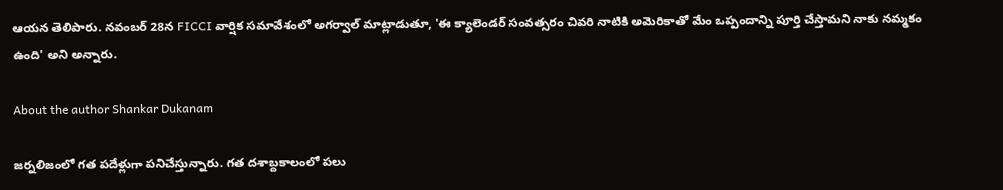ఆయన తెలిపారు. నవంబర్ 28న FICCI వార్షిక సమావేశంలో అగర్వాల్ మాట్లాడుతూ, 'ఈ క్యాలెండర్ సంవత్సరం చివరి నాటికి అమెరికాతో మేం ఒప్పందాన్ని పూర్తి చేస్తామని నాకు నమ్మకం ఉంది' అని అన్నారు.

About the author Shankar Dukanam

జర్నలిజంలో గత పదేళ్లుగా పనిచేస్తున్నారు. గత దశాబ్దకాలంలో పలు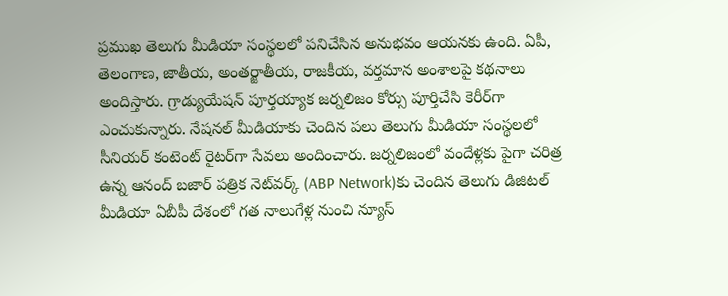ప్రముఖ తెలుగు మీడియా సంస్థలలో పనిచేసిన అనుభవం ఆయనకు ఉంది. ఏపీ, తెలంగాణ, జాతీయ, అంతర్జాతీయ, రాజకీయ, వర్తమాన అంశాలపై కథనాలు అందిస్తారు. గ్రాడ్యుయేషన్ పూర్తయ్యాక జర్నలిజం కోర్సు పూర్తిచేసి కెరీర్‌గా ఎంచుకున్నారు. నేషనల్ మీడియాకు చెందిన పలు తెలుగు మీడియా సంస్థలలో సీనియర్ కంటెంట్ రైటర్‌గా సేవలు అందించారు. జర్నలిజంలో వందేళ్లకు పైగా చరిత్ర ఉన్న ఆనంద్ బజార్ పత్రిక నెట్‌వర్క్ (ABP Network)కు చెందిన తెలుగు డిజిటల్ మీడియా ఏబీపీ దేశంలో గత నాలుగేళ్ల నుంచి న్యూస్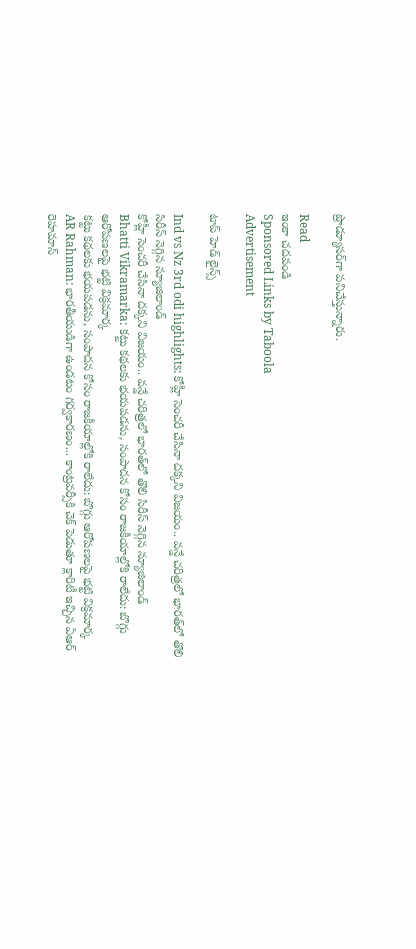ప్రొడ్యూసర్‌గా పనిచేస్తున్నారు.

Read
ఇంకా చదవండి
Sponsored Links by Taboola
Advertisement

టాప్ హెడ్ లైన్స్

Ind vs Nz 3rd odi highlights: కోహ్లీ సెంచరీ చేసినా దక్కని విజయం.. వన్డే చరిత్రలో భారత్‌లో తొలి సిరీస్ నెగ్గిన న్యూజిలాండ్
కోహ్లీ సెంచరీ చేసినా దక్కని విజయం.. వన్డే చరిత్రలో భారత్‌లో తొలి సిరీస్ నెగ్గిన న్యూజిలాండ్
Bhatti Vikramarka: కట్టు కథలకు భయపడను, సంపాదన కోసం రాజకీయాల్లోకి రాలేదు: బొగ్గు ఆరోపణలపై భట్టి విక్రమార్క
కట్టు కథలకు భయపడను, సంపాదన కోసం రాజకీయాల్లోకి రాలేదు: బొగ్గు ఆరోపణలపై భట్టి విక్రమార్క
AR Rahman: భారతీయుడిగా ఉండటం గర్వకారణం... కాంట్రవర్సీకి చెక్ పెడుతూ క్లారిటీ ఇచ్చిన ఏఆర్ రెహమాన్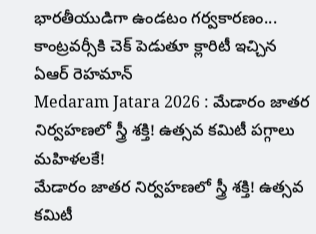భారతీయుడిగా ఉండటం గర్వకారణం... కాంట్రవర్సీకి చెక్ పెడుతూ క్లారిటీ ఇచ్చిన ఏఆర్ రెహమాన్
Medaram Jatara 2026 : మేడారం జాతర నిర్వహణలో స్త్రీ శక్తి! ఉత్సవ కమిటీ పగ్గాలు మహిళలకే!
మేడారం జాతర నిర్వహణలో స్త్రీ శక్తి! ఉత్సవ కమిటీ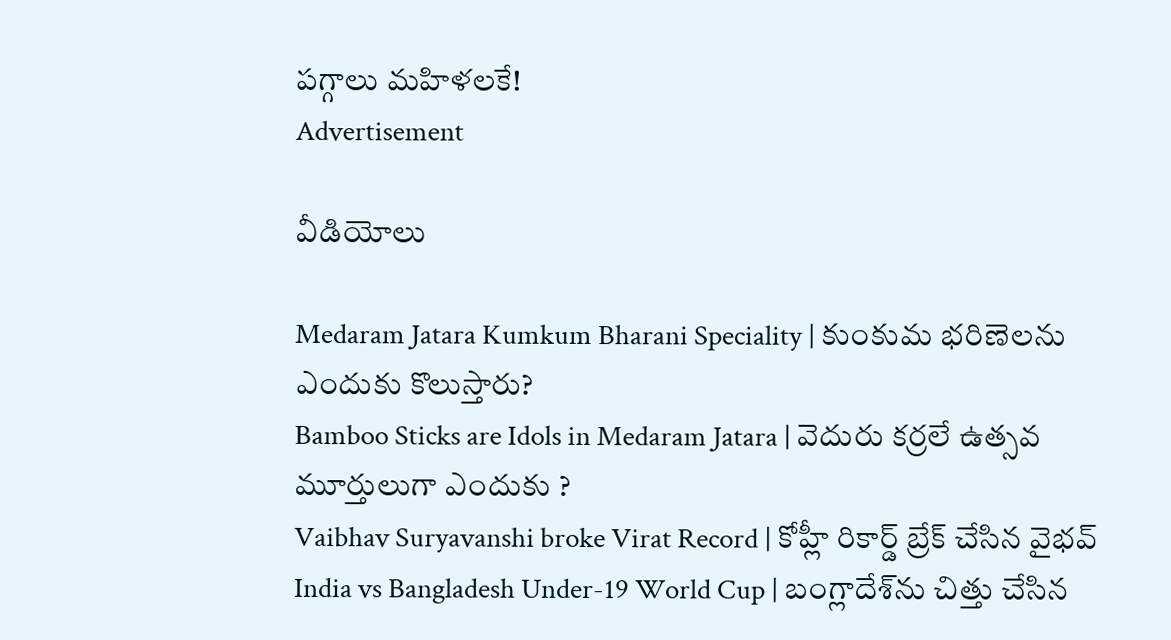పగ్గాలు మహిళలకే!
Advertisement

వీడియోలు

Medaram Jatara Kumkum Bharani Speciality | కుంకుమ భరిణెలను ఎందుకు కొలుస్తారు?
Bamboo Sticks are Idols in Medaram Jatara | వెదురు కర్రలే ఉత్సవ మూర్తులుగా ఎందుకు ?
Vaibhav Suryavanshi broke Virat Record | కోహ్లీ రికార్డ్ బ్రేక్ చేసిన వైభవ్
India vs Bangladesh Under-19 World Cup | బంగ్లాదేశ్‌ను చిత్తు చేసిన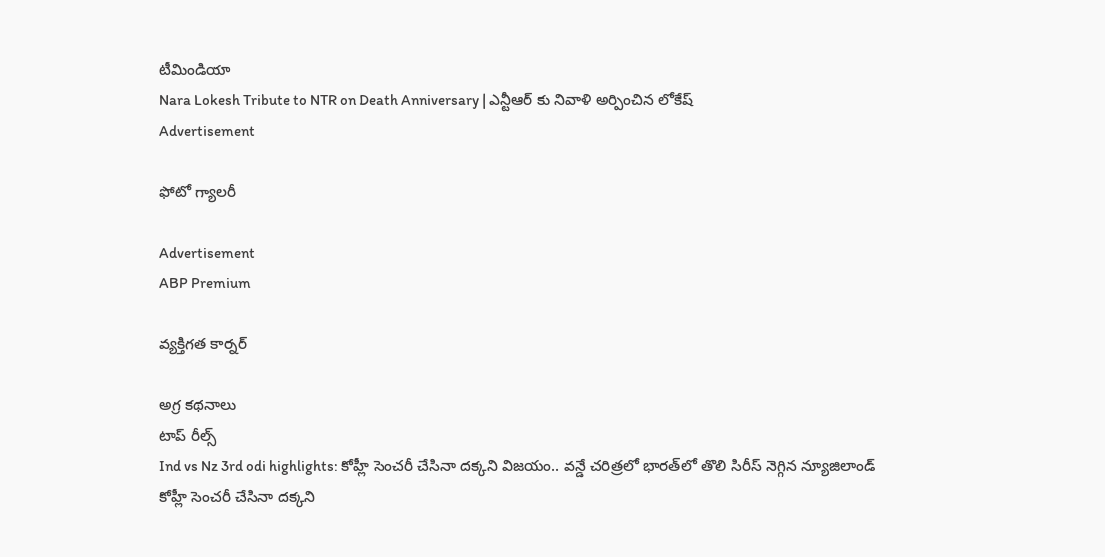టీమిండియా
Nara Lokesh Tribute to NTR on Death Anniversary | ఎన్టీఆర్ కు నివాళి అర్పించిన లోకేష్
Advertisement

ఫోటో గ్యాలరీ

Advertisement
ABP Premium

వ్యక్తిగత కార్నర్

అగ్ర కథనాలు
టాప్ రీల్స్
Ind vs Nz 3rd odi highlights: కోహ్లీ సెంచరీ చేసినా దక్కని విజయం.. వన్డే చరిత్రలో భారత్‌లో తొలి సిరీస్ నెగ్గిన న్యూజిలాండ్
కోహ్లీ సెంచరీ చేసినా దక్కని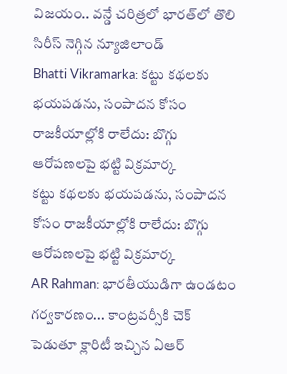విజయం.. వన్డే చరిత్రలో భారత్‌లో తొలి సిరీస్ నెగ్గిన న్యూజిలాండ్
Bhatti Vikramarka: కట్టు కథలకు భయపడను, సంపాదన కోసం రాజకీయాల్లోకి రాలేదు: బొగ్గు ఆరోపణలపై భట్టి విక్రమార్క
కట్టు కథలకు భయపడను, సంపాదన కోసం రాజకీయాల్లోకి రాలేదు: బొగ్గు ఆరోపణలపై భట్టి విక్రమార్క
AR Rahman: భారతీయుడిగా ఉండటం గర్వకారణం... కాంట్రవర్సీకి చెక్ పెడుతూ క్లారిటీ ఇచ్చిన ఏఆర్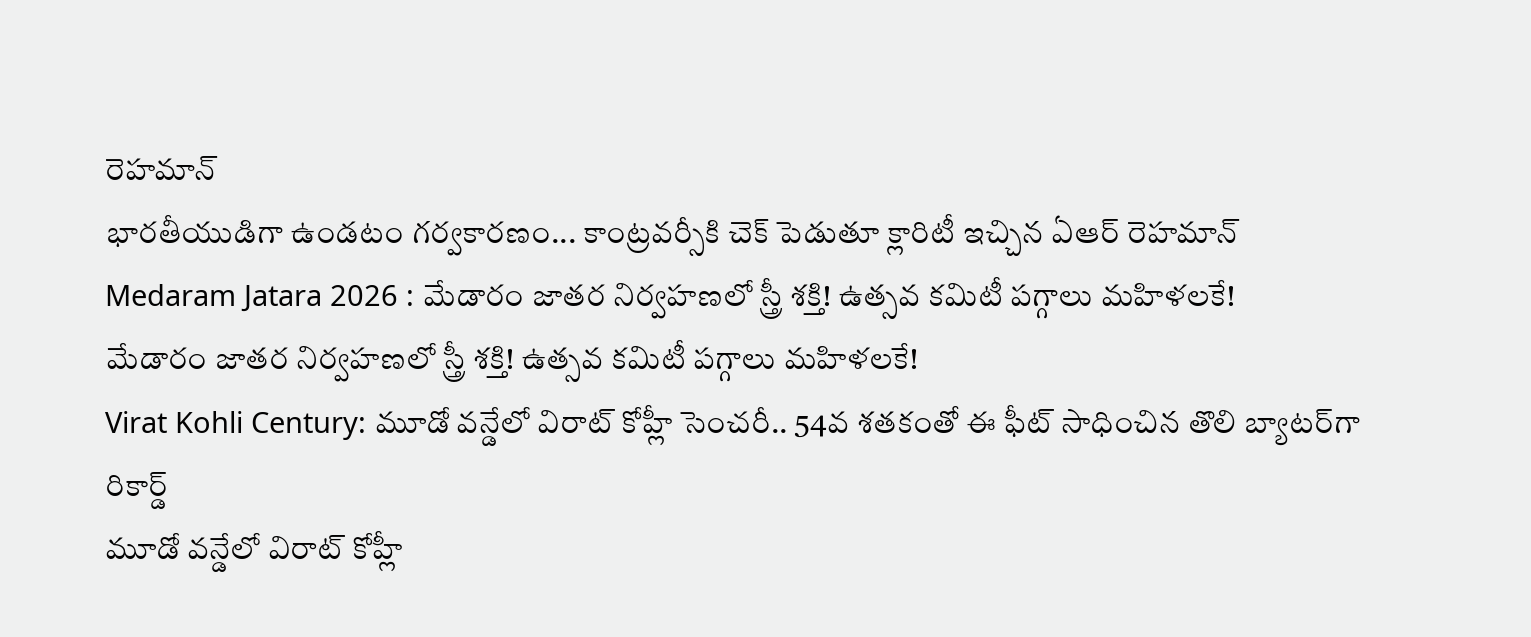రెహమాన్
భారతీయుడిగా ఉండటం గర్వకారణం... కాంట్రవర్సీకి చెక్ పెడుతూ క్లారిటీ ఇచ్చిన ఏఆర్ రెహమాన్
Medaram Jatara 2026 : మేడారం జాతర నిర్వహణలో స్త్రీ శక్తి! ఉత్సవ కమిటీ పగ్గాలు మహిళలకే!
మేడారం జాతర నిర్వహణలో స్త్రీ శక్తి! ఉత్సవ కమిటీ పగ్గాలు మహిళలకే!
Virat Kohli Century: మూడో వన్డేలో విరాట్ కోహ్లీ సెంచరీ.. 54వ శతకంతో ఈ ఫీట్ సాధించిన తొలి బ్యాటర్‌గా రికార్డ్
మూడో వన్డేలో విరాట్ కోహ్లీ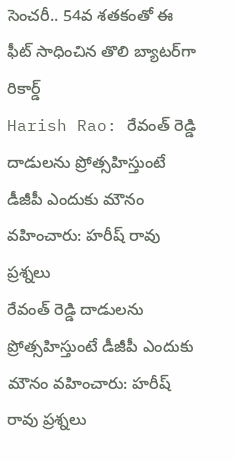సెంచరీ.. 54వ శతకంతో ఈ ఫీట్ సాధించిన తొలి బ్యాటర్‌గా రికార్డ్
Harish Rao: రేవంత్ రెడ్డి దాడులను ప్రోత్సహిస్తుంటే డీజీపీ ఎందుకు మౌనం వహించారు: హరీష్ రావు ప్రశ్నలు
రేవంత్ రెడ్డి దాడులను ప్రోత్సహిస్తుంటే డీజీపీ ఎందుకు మౌనం వహించారు: హరీష్ రావు ప్రశ్నలు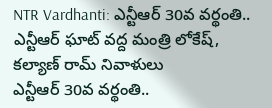NTR Vardhanti: ఎన్టీఆర్ 30వ వర్థంతి.. ఎన్టీఆర్ ఘాట్ వద్ద మంత్రి లోకేష్, కల్యాణ్ రామ్ నివాళులు
ఎన్టీఆర్ 30వ వర్థంతి..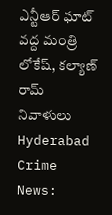ఎన్టీఆర్ ఘాట్ వద్ద మంత్రి లోకేష్, కల్యాణ్ రామ్ నివాళులు
Hyderabad Crime News: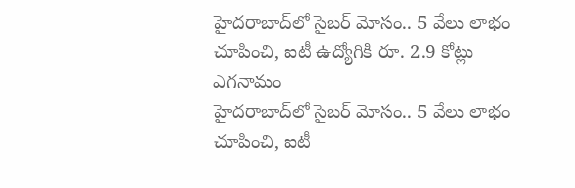హైదరాబాద్‌లో సైబర్ మోసం.. 5 వేలు లాభం చూపించి, ఐటీ ఉద్యోగికి రూ. 2.9 కోట్లు ఎగనామం
హైదరాబాద్‌లో సైబర్ మోసం.. 5 వేలు లాభం చూపించి, ఐటీ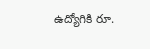ఉద్యోగికి రూ.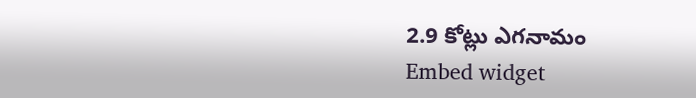2.9 కోట్లు ఎగనామం
Embed widget